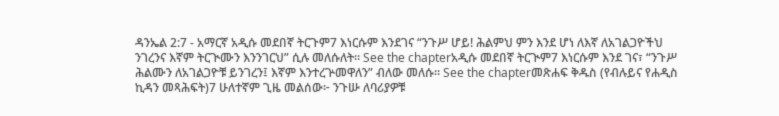ዳንኤል 2:7 - አማርኛ አዲሱ መደበኛ ትርጉም7 እነርሱም እንደገና “ንጉሥ ሆይ! ሕልምህ ምን እንደ ሆነ ለእኛ ለአገልጋዮችህ ንገረንና እኛም ትርጒሙን እንንገርህ” ሲሉ መለሱለት። See the chapterአዲሱ መደበኛ ትርጒም7 እነርሱም እንደ ገና፣ “ንጉሥ ሕልሙን ለአገልጋዮቹ ይንገረን፤ እኛም እንተረጕመዋለን” ብለው መለሱ። See the chapterመጽሐፍ ቅዱስ (የብሉይና የሐዲስ ኪዳን መጻሕፍት)7 ሁለተኛም ጊዜ መልሰው፦ ንጉሡ ለባሪያዎቹ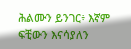ሕልሙን ይንገር፥ እኛም ፍቺውን እናሳያለን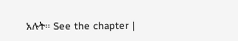አሉት። See the chapter |